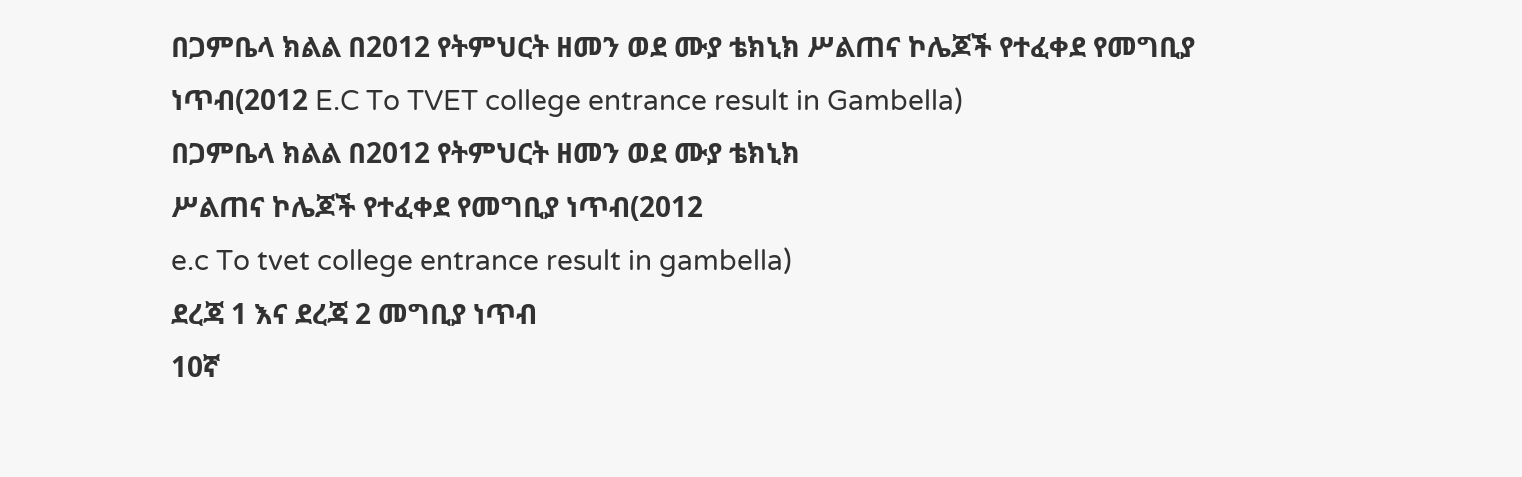በጋምቤላ ክልል በ2012 የትምህርት ዘመን ወደ ሙያ ቴክኒክ ሥልጠና ኮሌጆች የተፈቀደ የመግቢያ ነጥብ(2012 E.C To TVET college entrance result in Gambella)
በጋምቤላ ክልል በ2012 የትምህርት ዘመን ወደ ሙያ ቴክኒክ
ሥልጠና ኮሌጆች የተፈቀደ የመግቢያ ነጥብ(2012
e.c To tvet college entrance result in gambella)
ደረጃ 1 እና ደረጃ 2 መግቢያ ነጥብ
10ኛ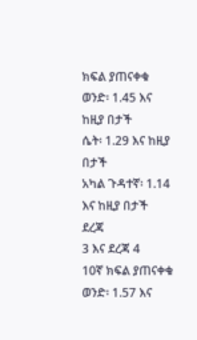ክፍል ያጠናቀቁ
ወንድ፡ 1.45 እና
ከዚያ በታች
ሴት፡ 1.29 እና ከዚያ
በታች
አካል ጉዳተኛ፡ 1.14
እና ከዚያ በታች
ደረጃ
3 እና ደረጃ 4
10ኛ ክፍል ያጠናቀቁ
ወንድ፡ 1.57 እና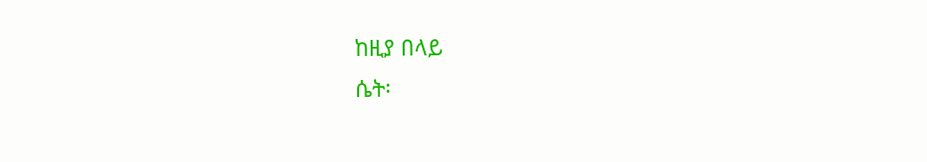ከዚያ በላይ
ሴት፡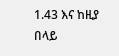1.43 እና ከዚያ
በላይ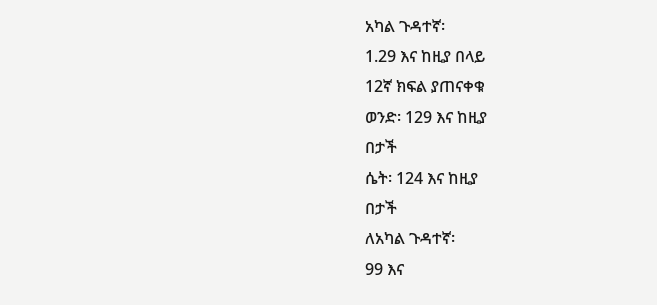አካል ጉዳተኛ፡
1.29 እና ከዚያ በላይ
12ኛ ክፍል ያጠናቀቁ
ወንድ፡ 129 እና ከዚያ
በታች
ሴት፡ 124 እና ከዚያ
በታች
ለአካል ጉዳተኛ፡
99 እና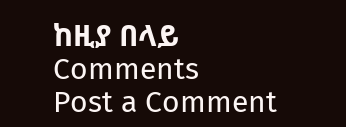ከዚያ በላይ
Comments
Post a Comment